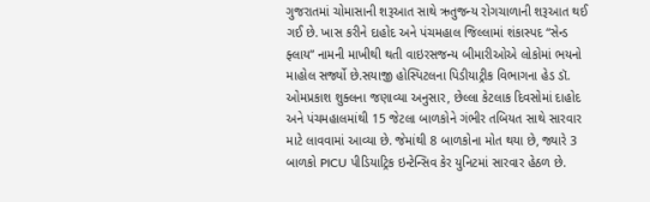ગુજરાતમાં ચોમાસાની શરૂઆત સાથે ઋતુજન્ય રોગચાળાની શરૂઆત થઈ ગઈ છે. ખાસ કરીને દાહોદ અને પંચમહાલ જિલ્લામાં શંકાસ્પદ “સેન્ડ ફ્લાય” નામની માખીથી થતી વાઇરસજન્ય બીમારીઓએ લોકોમાં ભયનો માહોલ સર્જ્યો છે.સયાજી હોસ્પિટલના પિડીયાટ્રીક વિભાગના હેડ ડૉ. ઓમપ્રકાશ શુક્લના જણાવ્યા અનુસાર, છેલ્લા કેટલાક દિવસોમાં દાહોદ અને પંચમહાલમાંથી 15 જેટલા બાળકોને ગંભીર તબિયત સાથે સારવાર માટે લાવવામાં આવ્યા છે. જેમાંથી 8 બાળકોના મોત થયા છે, જ્યારે 3 બાળકો PICU પીડિયાટ્રિક ઇન્ટેન્સિવ કેર યુનિટમાં સારવાર હેઠળ છે.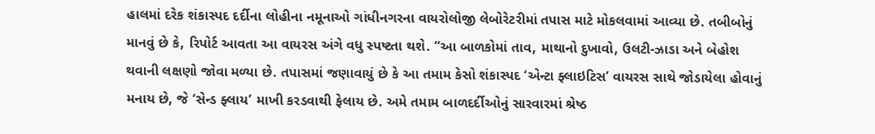હાલમાં દરેક શંકાસ્પદ દર્દીના લોહીના નમૂનાઓ ગાંધીનગરના વાયરોલોજી લેબોરેટરીમાં તપાસ માટે મોકલવામાં આવ્યા છે. તબીબોનું માનવું છે કે, રિપોર્ટ આવતા આ વાયરસ અંગે વધુ સ્પષ્ટતા થશે. “આ બાળકોમાં તાવ, માથાનો દુખાવો, ઉલટી-ઝાડા અને બેહોશ થવાની લક્ષણો જોવા મળ્યા છે. તપાસમાં જણાવાયું છે કે આ તમામ કેસો શંકાસ્પદ ‘એન્ટા ફ્લાઇટિસ’ વાયરસ સાથે જોડાયેલા હોવાનું મનાય છે, જે ‘સેન્ડ ફ્લાય’ માખી કરડવાથી ફેલાય છે. અમે તમામ બાળદર્દીઓનું સારવારમાં શ્રેષ્ઠ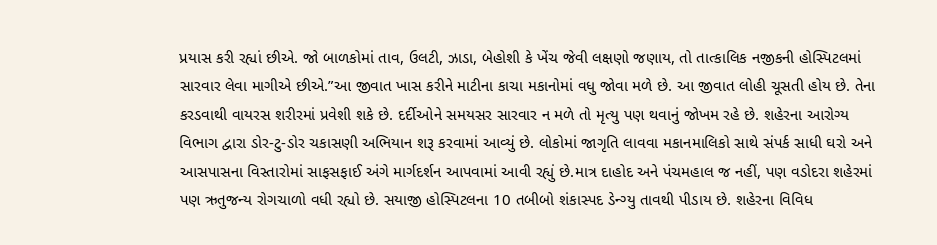પ્રયાસ કરી રહ્યાં છીએ. જો બાળકોમાં તાવ, ઉલટી, ઝાડા, બેહોશી કે ખેંચ જેવી લક્ષણો જણાય, તો તાત્કાલિક નજીકની હોસ્પિટલમાં સારવાર લેવા માગીએ છીએ.”આ જીવાત ખાસ કરીને માટીના કાચા મકાનોમાં વધુ જોવા મળે છે. આ જીવાત લોહી ચૂસતી હોય છે. તેના કરડવાથી વાયરસ શરીરમાં પ્રવેશી શકે છે. દર્દીઓને સમયસર સારવાર ન મળે તો મૃત્યુ પણ થવાનું જોખમ રહે છે. શહેરના આરોગ્ય વિભાગ દ્વારા ડોર-ટુ-ડોર ચકાસણી અભિયાન શરૂ કરવામાં આવ્યું છે. લોકોમાં જાગૃતિ લાવવા મકાનમાલિકો સાથે સંપર્ક સાધી ઘરો અને આસપાસના વિસ્તારોમાં સાફસફાઈ અંગે માર્ગદર્શન આપવામાં આવી રહ્યું છે.માત્ર દાહોદ અને પંચમહાલ જ નહીં, પણ વડોદરા શહેરમાં પણ ઋતુજન્ય રોગચાળો વધી રહ્યો છે. સયાજી હોસ્પિટલના 10 તબીબો શંકાસ્પદ ડેન્ગ્યુ તાવથી પીડાય છે. શહેરના વિવિધ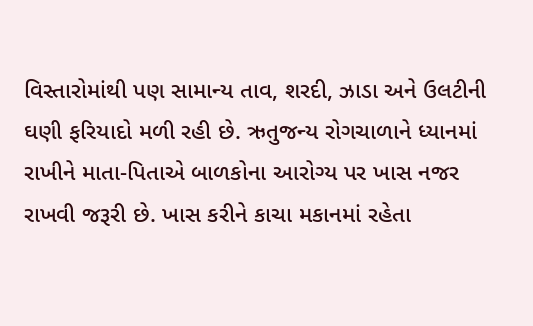વિસ્તારોમાંથી પણ સામાન્ય તાવ, શરદી, ઝાડા અને ઉલટીની ઘણી ફરિયાદો મળી રહી છે. ઋતુજન્ય રોગચાળાને ધ્યાનમાં રાખીને માતા-પિતાએ બાળકોના આરોગ્ય પર ખાસ નજર રાખવી જરૂરી છે. ખાસ કરીને કાચા મકાનમાં રહેતા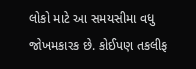લોકો માટે આ સમયસીમા વધુ જોખમકારક છે. કોઈપણ તકલીફ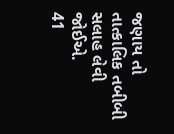જણાય તો તાત્કાલિક તબીબી સલાહ લેવી જોઈએ.
41